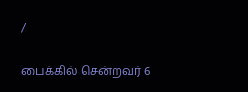/

பைக்கில் சென்றவர் 6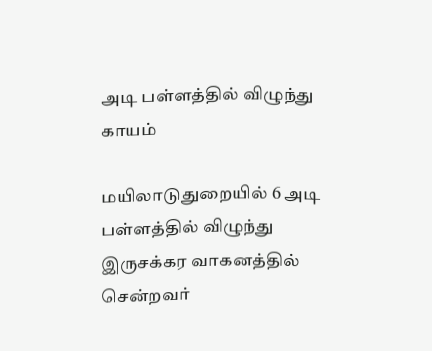அடி பள்ளத்தில் விழுந்து காயம்

மயிலாடுதுறையில் 6 அடி பள்ளத்தில் விழுந்து இருசக்கர வாகனத்தில் சென்றவர்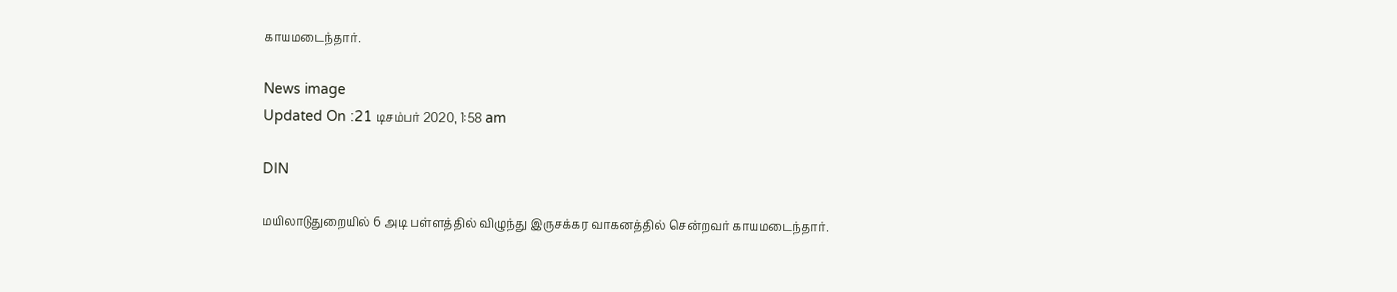காயமடைந்தார்.

News image
Updated On :21 டிசம்பர் 2020, 1:58 am

DIN

மயிலாடுதுறையில் 6 அடி பள்ளத்தில் விழுந்து இருசக்கர வாகனத்தில் சென்றவர் காயமடைந்தார்.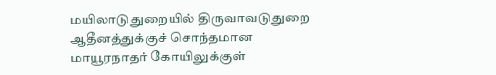மயிலாடுதுறையில் திருவாவடுதுறை ஆதீனத்துக்குச் சொந்தமான மாயூரநாதர் கோயிலுக்குள்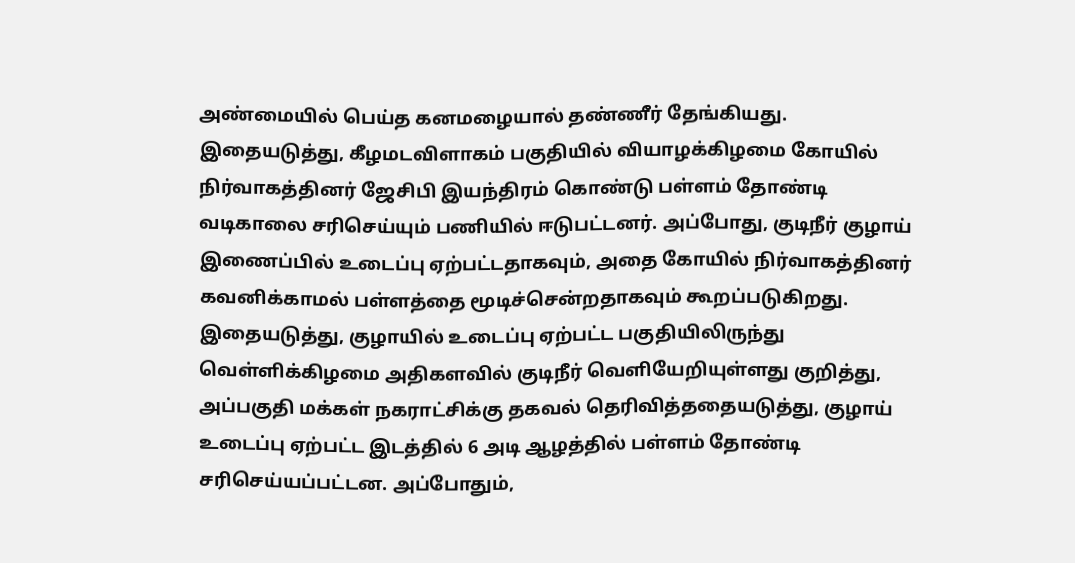அண்மையில் பெய்த கனமழையால் தண்ணீர் தேங்கியது. இதையடுத்து, கீழமடவிளாகம் பகுதியில் வியாழக்கிழமை கோயில் நிர்வாகத்தினர் ஜேசிபி இயந்திரம் கொண்டு பள்ளம் தோண்டி வடிகாலை சரிசெய்யும் பணியில் ஈடுபட்டனர். அப்போது, குடிநீர் குழாய் இணைப்பில் உடைப்பு ஏற்பட்டதாகவும், அதை கோயில் நிர்வாகத்தினர் கவனிக்காமல் பள்ளத்தை மூடிச்சென்றதாகவும் கூறப்படுகிறது. இதையடுத்து, குழாயில் உடைப்பு ஏற்பட்ட பகுதியிலிருந்து வெள்ளிக்கிழமை அதிகளவில் குடிநீர் வெளியேறியுள்ளது குறித்து, அப்பகுதி மக்கள் நகராட்சிக்கு தகவல் தெரிவித்ததையடுத்து, குழாய் உடைப்பு ஏற்பட்ட இடத்தில் 6 அடி ஆழத்தில் பள்ளம் தோண்டி சரிசெய்யப்பட்டன. அப்போதும்,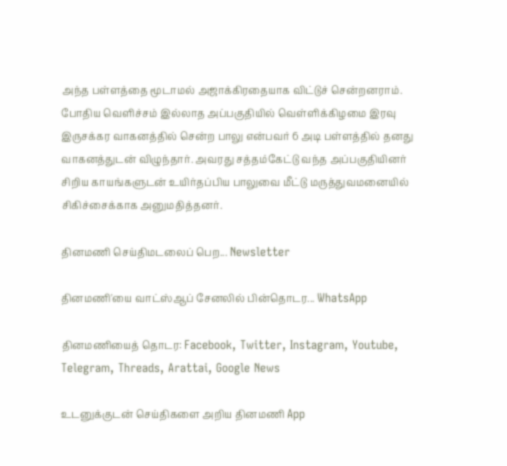அந்த பள்ளத்தை மூடாமல் அஜாக்கிரதையாக விட்டுச் சென்றனராம். போதிய வெளிச்சம் இல்லாத அப்பகுதியில் வெள்ளிக்கிழமை இரவு இருசக்கர வாகனத்தில் சென்ற பாலு என்பவர் 6 அடி பள்ளத்தில் தனது வாகனத்துடன் விழுந்தார். அவரது சத்தம்கேட்டு வந்த அப்பகுதியினர் சிறிய காயங்களுடன் உயிர்தப்பிய பாலுவை மீட்டு மருத்துவமனையில் சிகிச்சைக்காக அனுமதித்தனர்.

தினமணி செய்திமடலைப் பெற... Newsletter

தினமணி'யை வாட்ஸ்ஆப் சேனலில் பின்தொடர... WhatsApp

தினமணியைத் தொடர: Facebook, Twitter, Instagram, Youtube, Telegram, Threads, Arattai, Google News

உடனுக்குடன் செய்திகளை அறிய தினமணி App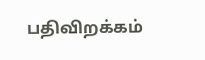பதிவிறக்கம்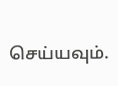செய்யவும்.